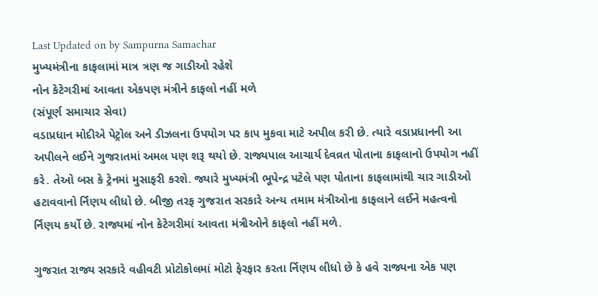Last Updated on by Sampurna Samachar
મુખ્યમંત્રીના કાફલામાં માત્ર ત્રણ જ ગાડીઓ રહેશે
નોન કેટેગરીમાં આવતા એકપણ મંત્રીને કાફલો નહીં મળે
(સંપૂર્ણ સમાચાર સેવા)
વડાપ્રધાન મોદીએ પેટ્રોલ અને ડીઝલના ઉપયોગ પર કાપ મુકવા માટે અપીલ કરી છે. ત્યારે વડાપ્રધાનની આ અપીલને લઈને ગુજરાતમાં અમલ પણ શરૂ થયો છે. રાજ્યપાલ આચાર્ય દેવવ્રત પોતાના કાફલાનો ઉપયોગ નહીં કરે. તેઓ બસ કે ટ્રેનમાં મુસાફરી કરશે. જ્યારે મુખ્યમંત્રી ભૂપેન્દ્ર પટેલે પણ પોતાના કાફલામાંથી ચાર ગાડીઓ હટાવવાનો ર્નિણય લીધો છે. બીજી તરફ ગુજરાત સરકારે અન્ય તમામ મંત્રીઓના કાફલાને લઈને મહત્વનો ર્નિણય કર્યો છે. રાજ્યમાં નોન કેટેગરીમાં આવતા મંત્રીઓને કાફલો નહીં મળે.

ગુજરાત રાજ્ય સરકારે વહીવટી પ્રોટોકોલમાં મોટો ફેરફાર કરતા ર્નિણય લીધો છે કે હવે રાજ્યના એક પણ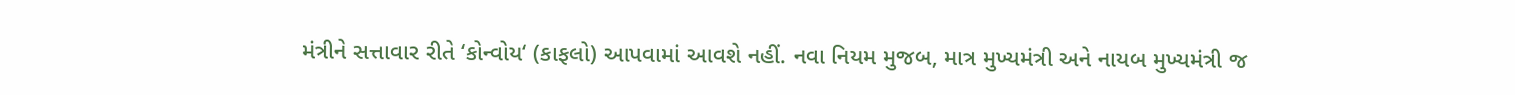મંત્રીને સત્તાવાર રીતે ‘કોન્વોય‘ (કાફલો) આપવામાં આવશે નહીં. નવા નિયમ મુજબ, માત્ર મુખ્યમંત્રી અને નાયબ મુખ્યમંત્રી જ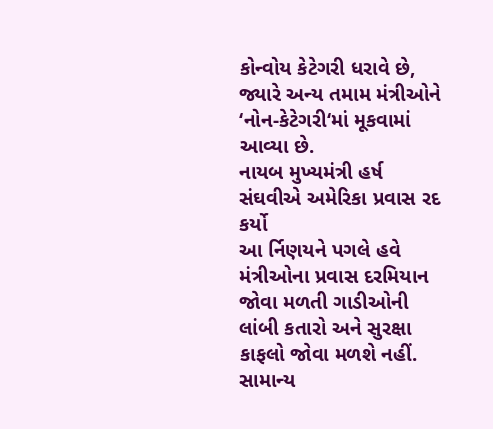કોન્વોય કેટેગરી ધરાવે છે, જ્યારે અન્ય તમામ મંત્રીઓને ‘નોન-કેટેગરી‘માં મૂકવામાં આવ્યા છે.
નાયબ મુખ્યમંત્રી હર્ષ સંઘવીએ અમેરિકા પ્રવાસ રદ કર્યો
આ ર્નિણયને પગલે હવે મંત્રીઓના પ્રવાસ દરમિયાન જોવા મળતી ગાડીઓની લાંબી કતારો અને સુરક્ષા કાફલો જોવા મળશે નહીં. સામાન્ય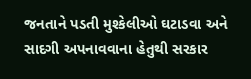જનતાને પડતી મુશ્કેલીઓ ઘટાડવા અને સાદગી અપનાવવાના હેતુથી સરકાર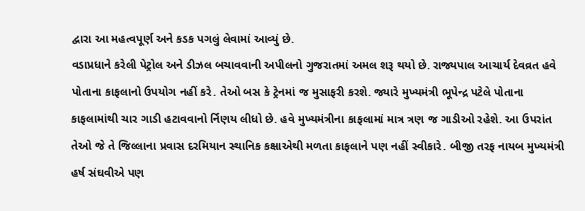દ્વારા આ મહત્વપૂર્ણ અને કડક પગલું લેવામાં આવ્યું છે.
વડાપ્રધાને કરેલી પેટ્રોલ અને ડીઝલ બચાવવાની અપીલનો ગુજરાતમાં અમલ શરૂ થયો છે. રાજ્યપાલ આચાર્ય દેવવ્રત હવે પોતાના કાફલાનો ઉપયોગ નહીં કરે. તેઓ બસ કે ટ્રેનમાં જ મુસાફરી કરશે. જ્યારે મુખ્યમંત્રી ભૂપેન્દ્ર પટેલે પોતાના કાફલામાંથી ચાર ગાડી હટાવવાનો ર્નિણય લીધો છે. હવે મુખ્યમંત્રીના કાફલામાં માત્ર ત્રણ જ ગાડીઓ રહેશે. આ ઉપરાંત તેઓ જે તે જિલ્લાના પ્રવાસ દરમિયાન સ્થાનિક કક્ષાએથી મળતા કાફલાને પણ નહીં સ્વીકારે. બીજી તરફ નાયબ મુખ્યમંત્રી હર્ષ સંઘવીએ પણ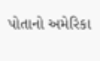પોતાનો અમેરિકા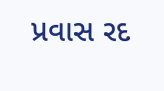પ્રવાસ રદ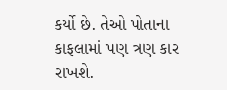કર્યો છે. તેઓ પોતાના કાફલામાં પણ ત્રણ કાર રાખશે.